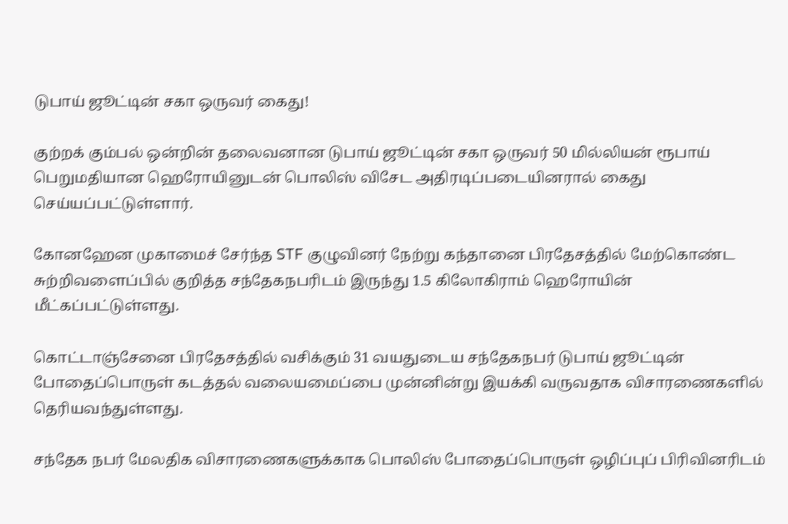டுபாய் ஜூட்டின் சகா ஒருவர் கைது!

குற்றக் கும்பல் ஒன்றின் தலைவனான டுபாய் ஜூட்டின் சகா ஒருவர் 50 மில்லியன் ரூபாய் பெறுமதியான ஹெரோயினுடன் பொலிஸ் விசேட அதிரடிப்படையினரால் கைது செய்யப்பட்டுள்ளார்.

கோனஹேன முகாமைச் சேர்ந்த STF குழுவினர் நேற்று கந்தானை பிரதேசத்தில் மேற்கொண்ட சுற்றிவளைப்பில் குறித்த சந்தேகநபரிடம் இருந்து 1.5 கிலோகிராம் ஹெரோயின் மீட்கப்பட்டுள்ளது.

கொட்டாஞ்சேனை பிரதேசத்தில் வசிக்கும் 31 வயதுடைய சந்தேகநபர் டுபாய் ஜூட்டின் போதைப்பொருள் கடத்தல் வலையமைப்பை முன்னின்று இயக்கி வருவதாக விசாரணைகளில் தெரியவந்துள்ளது.

சந்தேக நபர் மேலதிக விசாரணைகளுக்காக பொலிஸ் போதைப்பொருள் ஒழிப்புப் பிரிவினரிடம்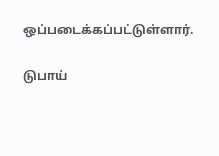ஒப்படைக்கப்பட்டுள்ளார்.

டுபாய்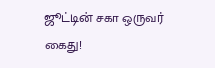ஜூட்டின் சகா ஒருவர் கைது!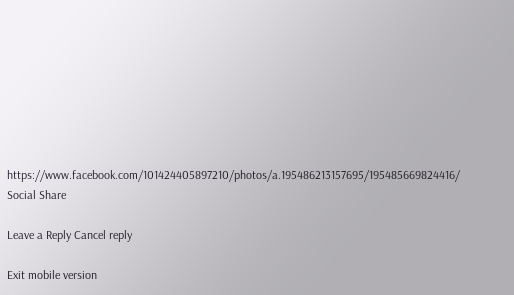https://www.facebook.com/101424405897210/photos/a.195486213157695/195485669824416/
Social Share

Leave a Reply Cancel reply

Exit mobile version